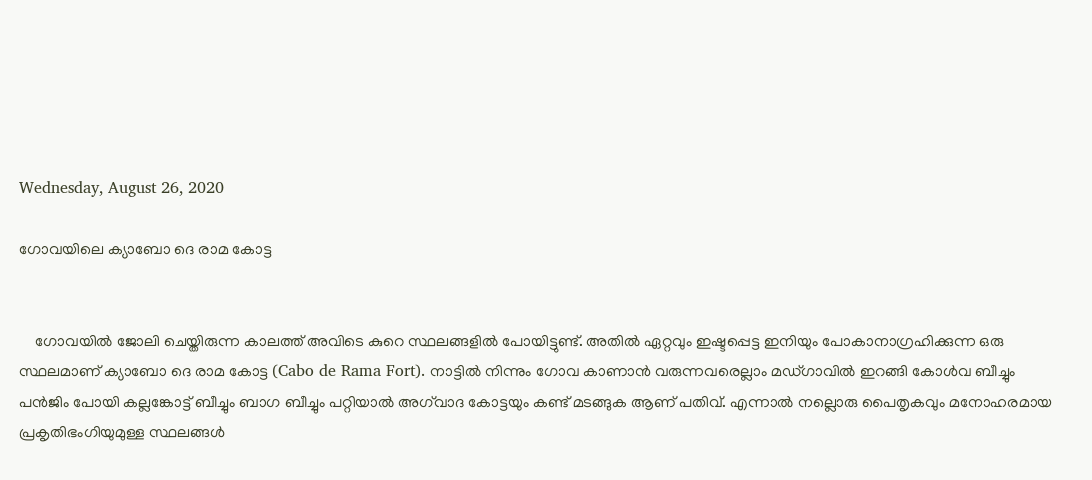Wednesday, August 26, 2020

ഗോവയിലെ ക്യാബോ ദെ രാമ കോട്ട


    ഗോവയിൽ ജോലി ചെയ്തിരുന്ന കാലത്ത് അവിടെ കുറെ സ്ഥലങ്ങളിൽ പോയിട്ടുണ്ട്. അതിൽ ഏറ്റവും ഇഷ്ടപ്പെട്ട ഇനിയും പോകാനാഗ്രഹിക്കുന്ന ഒരു സ്ഥലമാണ് ക്യാബോ ദെ രാമ കോട്ട (Cabo de Rama Fort). നാട്ടിൽ നിന്നും ഗോവ കാണാൻ വരുന്നവരെല്ലാം മഡ്ഗാവിൽ ഇറങ്ങി കോൾവ ബീച്ചും പന്‍ജിം പോയി കല്ലങ്കോട്ട് ബീച്ചും ബാഗ ബീച്ചും പറ്റിയാൽ അഗ്‌വാദ കോട്ടയും കണ്ട് മടങ്ങുക ആണ് പതിവ്. എന്നാൽ നല്ലൊരു പൈതൃകവും മനോഹരമായ പ്രകൃതിഭംഗിയുമുള്ള സ്ഥലങ്ങൾ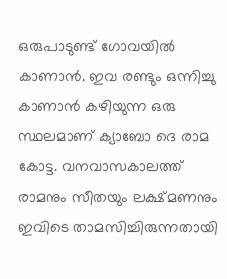ഒരുപാടുണ്ട് ഗോവയിൽ കാണാൻ. ഇവ രണ്ടും ഒന്നിച്ചു കാണാൻ കഴിയുന്ന ഒരു സ്ഥലമാണ് ക്യാബോ ദെ രാമ കോട്ട. വനവാസകാലത്ത് രാമനും സീതയും ലക്ഷ്മണനും ഇവിടെ താമസിച്ചിരുന്നതായി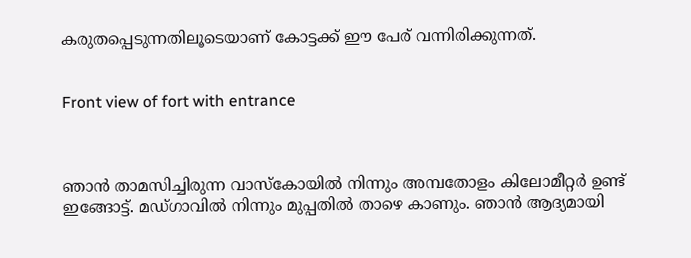കരുതപ്പെടുന്നതിലൂടെയാണ് കോട്ടക്ക് ഈ പേര് വന്നിരിക്കുന്നത്.


Front view of fort with entrance



ഞാൻ താമസിച്ചിരുന്ന വാസ്കോയിൽ നിന്നും അമ്പതോളം കിലോമീറ്റർ ഉണ്ട് ഇങ്ങോട്ട്. മഡ്ഗാവിൽ നിന്നും മുപ്പതിൽ താഴെ കാണും. ഞാൻ ആദ്യമായി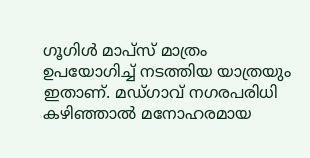ഗൂഗിൾ മാപ്‌സ് മാത്രം ഉപയോഗിച്ച് നടത്തിയ യാത്രയും ഇതാണ്. മഡ്ഗാവ് നഗരപരിധി കഴിഞ്ഞാൽ മനോഹരമായ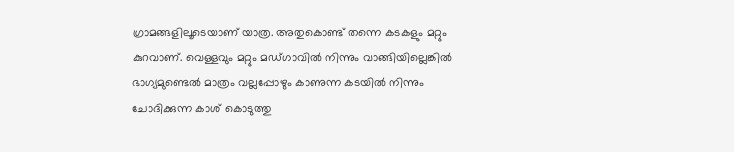ഗ്രാമങ്ങളിലൂടെയാണ് യാത്ര. അതുകൊണ്ട് തന്നെ കടകളും മറ്റും കുറവാണ്. വെള്ളവും മറ്റും മഡ്ഗാവിൽ നിന്നും വാങ്ങിയില്ലെങ്കിൽ ഭാഗ്യമുണ്ടെൽ മാത്രം വല്ലപ്പോഴും കാണുന്ന കടയിൽ നിന്നും ചോദിക്കുന്ന കാശ് കൊടുത്തു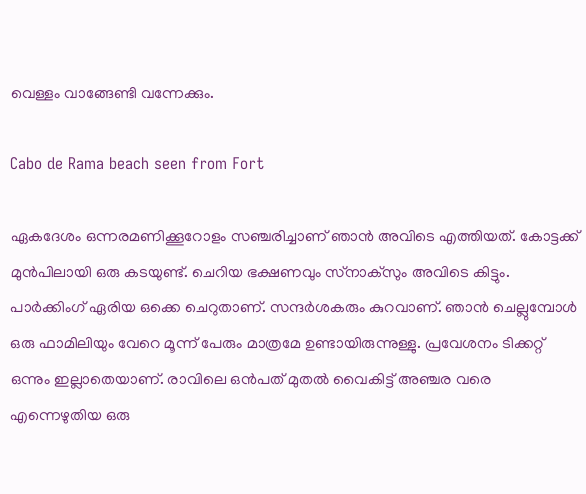വെള്ളം വാങ്ങേണ്ടി വന്നേക്കും.

Cabo de Rama beach seen from Fort

ഏകദേശം ഒന്നരമണിക്കൂറോളം സഞ്ചരിച്ചാണ് ഞാൻ അവിടെ എത്തിയത്. കോട്ടക്ക് മുൻപിലായി ഒരു കടയുണ്ട്. ചെറിയ ഭക്ഷണവും സ്‌നാക്‌സും അവിടെ കിട്ടും. പാർക്കിംഗ് ഏരിയ ഒക്കെ ചെറുതാണ്. സന്ദർശകരും കുറവാണ്. ഞാൻ ചെല്ലുമ്പോൾ ഒരു ഫാമിലിയും വേറെ മൂന്ന് പേരും മാത്രമേ ഉണ്ടായിരുന്നുള്ളു. പ്രവേശനം ടിക്കറ്റ് ഒന്നും ഇല്ലാതെയാണ്. രാവിലെ ഒൻപത് മുതൽ വൈകിട്ട് അഞ്ചര വരെ എന്നെഴുതിയ ഒരു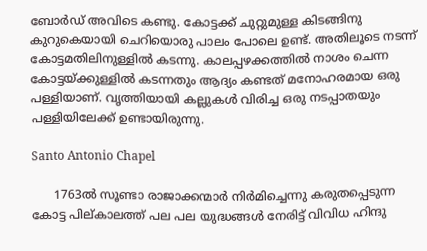ബോർഡ് അവിടെ കണ്ടു. കോട്ടക്ക് ചുറ്റുമുള്ള കിടങ്ങിനു കുറുകെയായി ചെറിയൊരു പാലം പോലെ ഉണ്ട്. അതിലൂടെ നടന്ന് കോട്ടമതിലിനുള്ളിൽ കടന്നു. കാലപ്പഴക്കത്തിൽ നാശം ചെന്ന കോട്ടയ്ക്കുള്ളിൽ കടന്നതും ആദ്യം കണ്ടത് മനോഹരമായ ഒരു പള്ളിയാണ്. വൃത്തിയായി കല്ലുകൾ വിരിച്ച ഒരു നടപ്പാതയും പള്ളിയിലേക്ക് ഉണ്ടായിരുന്നു.

Santo Antonio Chapel

      1763ൽ സൂണ്ടാ രാജാക്കന്മാർ നിർമിച്ചെന്നു കരുതപ്പെടുന്ന കോട്ട പില്കാലത്ത് പല പല യുദ്ധങ്ങൾ നേരിട്ട് വിവിധ ഹിന്ദു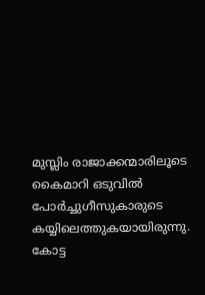മുസ്ലിം രാജാക്കന്മാരിലൂടെ കൈമാറി ഒടുവിൽ പോർച്ചുഗീസുകാരുടെ കയ്യിലെത്തുകയായിരുന്നു. കോട്ട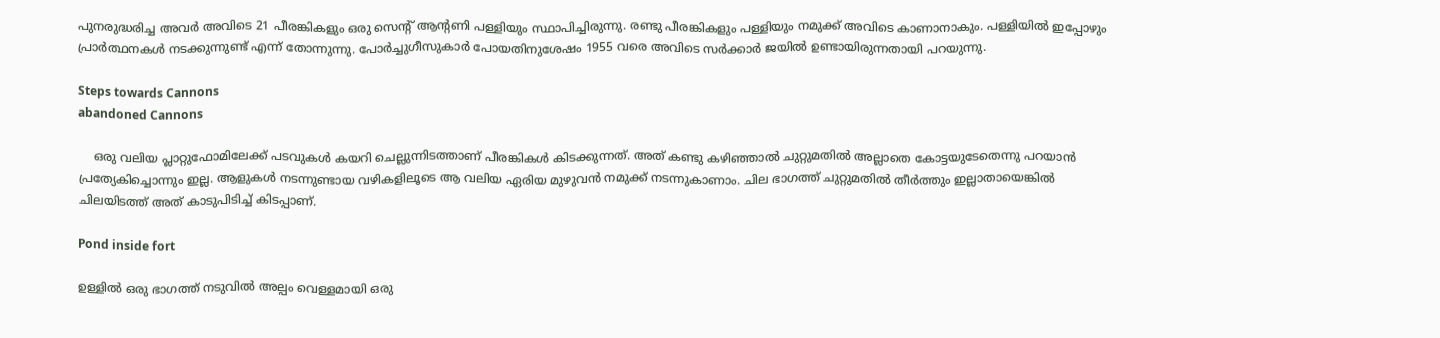പുനരുദ്ധരിച്ച അവർ അവിടെ 21 പീരങ്കികളും ഒരു സെന്റ് ആന്റണി പള്ളിയും സ്ഥാപിച്ചിരുന്നു. രണ്ടു പീരങ്കികളും പള്ളിയും നമുക്ക് അവിടെ കാണാനാകും. പള്ളിയിൽ ഇപ്പോഴും പ്രാർത്ഥനകൾ നടക്കുന്നുണ്ട് എന്ന് തോന്നുന്നു. പോർച്ചുഗീസുകാർ പോയതിനുശേഷം 1955 വരെ അവിടെ സർക്കാർ ജയിൽ ഉണ്ടായിരുന്നതായി പറയുന്നു.

Steps towards Cannons
abandoned Cannons

    ഒരു വലിയ പ്ലാറ്റുഫോമിലേക്ക് പടവുകൾ കയറി ചെല്ലുന്നിടത്താണ് പീരങ്കികൾ കിടക്കുന്നത്. അത് കണ്ടു കഴിഞ്ഞാൽ ചുറ്റുമതിൽ അല്ലാതെ കോട്ടയുടേതെന്നു പറയാൻ പ്രത്യേകിച്ചൊന്നും ഇല്ല. ആളുകൾ നടന്നുണ്ടായ വഴികളിലൂടെ ആ വലിയ ഏരിയ മുഴുവൻ നമുക്ക് നടന്നുകാണാം. ചില ഭാഗത്ത് ചുറ്റുമതിൽ തീർത്തും ഇല്ലാതായെങ്കിൽ ചിലയിടത്ത് അത് കാടുപിടിച്ച് കിടപ്പാണ്.

Pond inside fort

ഉള്ളിൽ ഒരു ഭാഗത്ത് നടുവിൽ അല്പം വെള്ളമായി ഒരു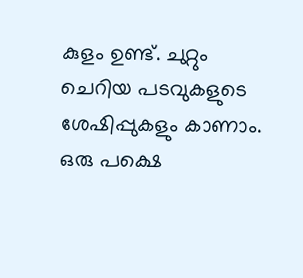കുളം ഉണ്ട്. ചുറ്റും ചെറിയ പടവുകളുടെ ശേഷിപ്പുകളും കാണാം. ഒരു പക്ഷെ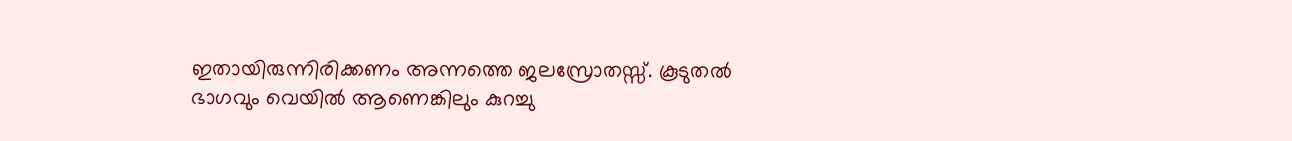ഇതായിരുന്നിരിക്കണം അന്നത്തെ ജലസ്രോതസ്സ്. കൂടുതൽ ഭാഗവും വെയിൽ ആണെങ്കിലും കുറച്ചു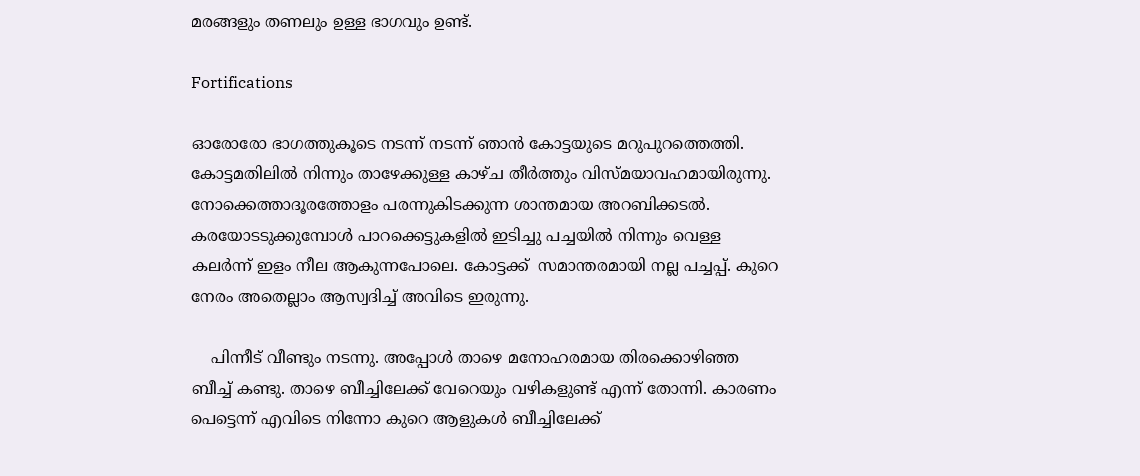മരങ്ങളും തണലും ഉള്ള ഭാഗവും ഉണ്ട്.

Fortifications

ഓരോരോ ഭാഗത്തുകൂടെ നടന്ന് നടന്ന് ഞാൻ കോട്ടയുടെ മറുപുറത്തെത്തി. കോട്ടമതിലിൽ നിന്നും താഴേക്കുള്ള കാഴ്ച തീർത്തും വിസ്മയാവഹമായിരുന്നു. നോക്കെത്താദൂരത്തോളം പരന്നുകിടക്കുന്ന ശാന്തമായ അറബിക്കടൽ. കരയോടടുക്കുമ്പോൾ പാറക്കെട്ടുകളിൽ ഇടിച്ചു പച്ചയിൽ നിന്നും വെള്ള കലർന്ന് ഇളം നീല ആകുന്നപോലെ. കോട്ടക്ക്  സമാന്തരമായി നല്ല പച്ചപ്പ്. കുറെ നേരം അതെല്ലാം ആസ്വദിച്ച് അവിടെ ഇരുന്നു.

    പിന്നീട് വീണ്ടും നടന്നു. അപ്പോൾ താഴെ മനോഹരമായ തിരക്കൊഴിഞ്ഞ ബീച്ച് കണ്ടു. താഴെ ബീച്ചിലേക്ക് വേറെയും വഴികളുണ്ട് എന്ന് തോന്നി. കാരണം പെട്ടെന്ന് എവിടെ നിന്നോ കുറെ ആളുകൾ ബീച്ചിലേക്ക്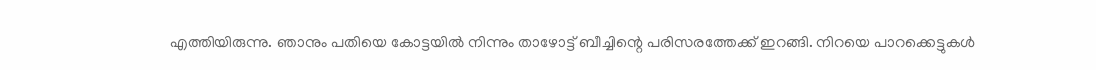എത്തിയിരുന്നു. ഞാനും പതിയെ കോട്ടയിൽ നിന്നും താഴോട്ട് ബീച്ചിന്റെ പരിസരത്തേക്ക് ഇറങ്ങി. നിറയെ പാറക്കെട്ടുകൾ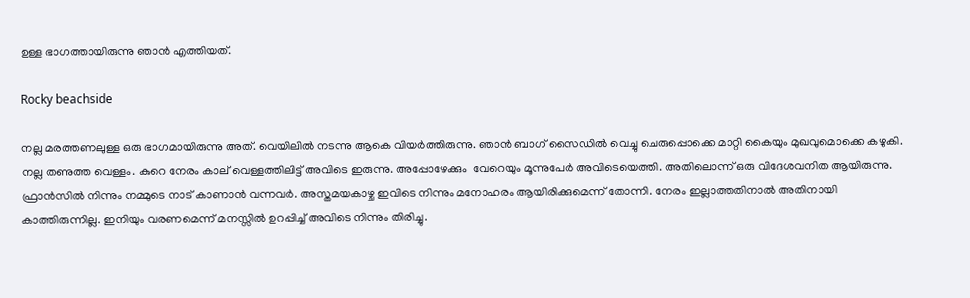ഉള്ള ഭാഗത്തായിരുന്നു ഞാൻ എത്തിയത്.

Rocky beachside

നല്ല മരത്തണലുള്ള ഒരു ഭാഗമായിരുന്നു അത്. വെയിലിൽ നടന്നു ആകെ വിയർത്തിരുന്നു. ഞാൻ ബാഗ് സൈഡിൽ വെച്ചു ചെരുപ്പൊക്കെ മാറ്റി കൈയും മുഖവുമൊക്കെ കഴുകി. നല്ല തണുത്ത വെള്ളം. കുറെ നേരം കാല് വെള്ളത്തിലിട്ട് അവിടെ ഇരുന്നു. അപ്പോഴേക്കും  വേറെയും മൂന്നുപേർ അവിടെയെത്തി. അതിലൊന്ന് ഒരു വിദേശവനിത ആയിരുന്നു. ഫ്രാൻ‌സിൽ നിന്നും നമ്മുടെ നാട് കാണാൻ വന്നവർ. അസ്തമയകാഴ്ച ഇവിടെ നിന്നും മനോഹരം ആയിരിക്കുമെന്ന് തോന്നി. നേരം ഇല്ലാത്തതിനാൽ അതിനായി കാത്തിരുന്നില്ല. ഇനിയും വരണമെന്ന് മനസ്സിൽ ഉറപ്പിച്ച് അവിടെ നിന്നും തിരിച്ചു.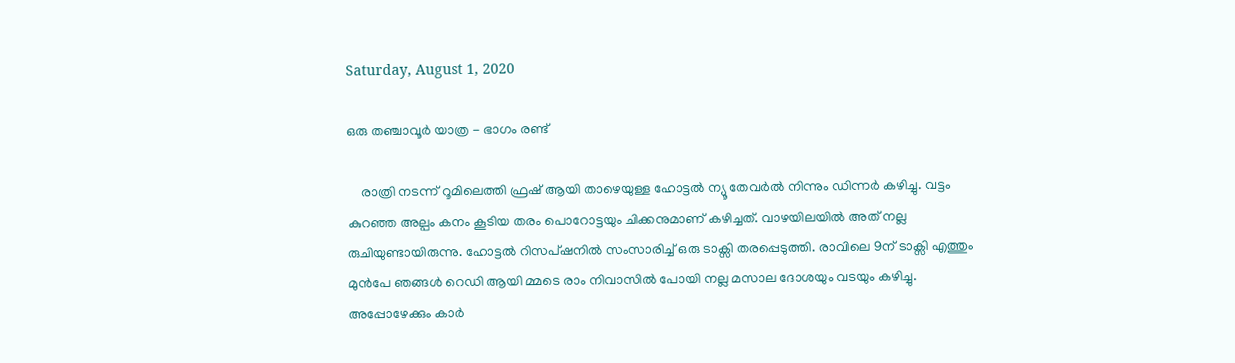Saturday, August 1, 2020

ഒരു തഞ്ചാവൂർ യാത്ര - ഭാഗം രണ്ട്

    രാത്രി നടന്ന് റൂമിലെത്തി ഫ്രഷ് ആയി താഴെയുള്ള ഹോട്ടൽ ന്യൂ തേവർൽ നിന്നും ഡിന്നർ കഴിച്ചു. വട്ടം കുറഞ്ഞ അല്പം കനം കൂടിയ തരം പൊറോട്ടയും ചിക്കനുമാണ് കഴിച്ചത്. വാഴയിലയിൽ അത് നല്ല രുചിയുണ്ടായിരുന്നു. ഹോട്ടൽ റിസപ്ഷനിൽ സംസാരിച്ച് ഒരു ടാക്സി തരപ്പെടുത്തി. രാവിലെ 9ന് ടാക്സി എത്തും മുൻപേ ഞങ്ങൾ റെഡി ആയി മ്മടെ രാം നിവാസിൽ പോയി നല്ല മസാല ദോശയും വടയും കഴിച്ചു. അപ്പോഴേക്കും കാർ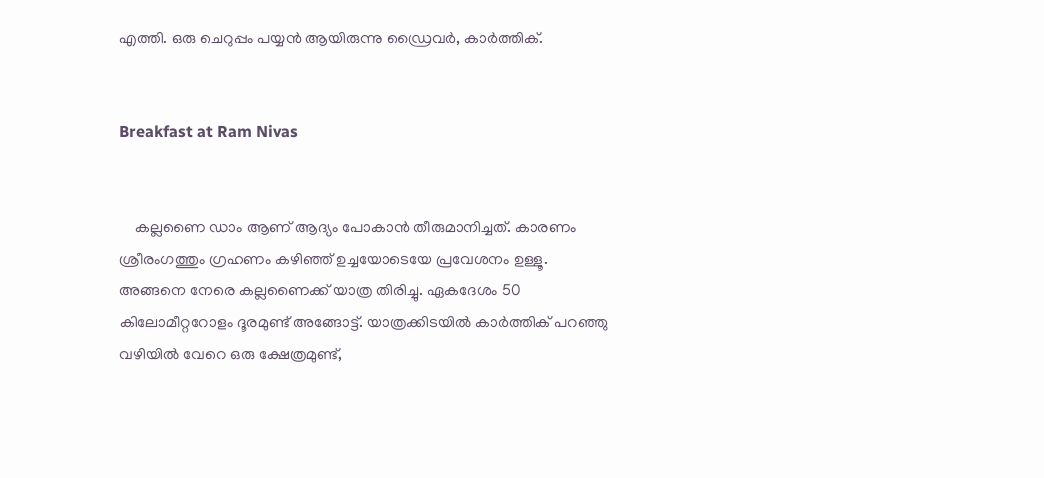എത്തി. ഒരു ചെറുപ്പം പയ്യൻ ആയിരുന്നു ഡ്രൈവർ, കാർത്തിക്.


Breakfast at Ram Nivas


    കല്ലണൈ ഡാം ആണ് ആദ്യം പോകാൻ തീരുമാനിച്ചത്. കാരണം ശ്രീരംഗത്തും ഗ്രഹണം കഴിഞ്ഞ് ഉച്ചയോടെയേ പ്രവേശനം ഉള്ളൂ. അങ്ങനെ നേരെ കല്ലണൈക്ക് യാത്ര തിരിച്ചു. ഏകദേശം 50 കിലോമീറ്ററോളം ദൂരമുണ്ട് അങ്ങോട്ട്. യാത്രക്കിടയിൽ കാർത്തിക് പറഞ്ഞു വഴിയിൽ വേറെ ഒരു ക്ഷേത്രമുണ്ട്,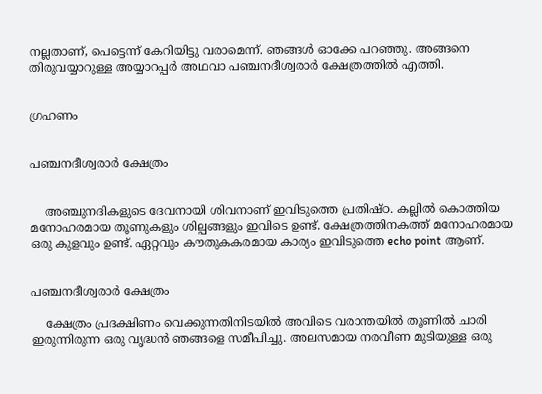നല്ലതാണ്, പെട്ടെന്ന് കേറിയിട്ടു വരാമെന്ന്. ഞങ്ങൾ ഓക്കേ പറഞ്ഞു. അങ്ങനെ തിരുവയ്യാറുള്ള അയ്യാറപ്പർ അഥവാ പഞ്ചനദീശ്വരാർ ക്ഷേത്രത്തിൽ എത്തി.


ഗ്രഹണം


പഞ്ചനദീശ്വരാർ ക്ഷേത്രം


    അഞ്ചുനദികളുടെ ദേവനായി ശിവനാണ് ഇവിടുത്തെ പ്രതിഷ്ഠ. കല്ലിൽ കൊത്തിയ മനോഹരമായ തൂണുകളും ശില്പങ്ങളും ഇവിടെ ഉണ്ട്. ക്ഷേത്രത്തിനകത്ത് മനോഹരമായ ഒരു കുളവും ഉണ്ട്. ഏറ്റവും കൗതുകകരമായ കാര്യം ഇവിടുത്തെ echo point ആണ്.


പഞ്ചനദീശ്വരാർ ക്ഷേത്രം

    ക്ഷേത്രം പ്രദക്ഷിണം വെക്കുന്നതിനിടയിൽ അവിടെ വരാന്തയിൽ തൂണിൽ ചാരി ഇരുന്നിരുന്ന ഒരു വൃദ്ധൻ ഞങ്ങളെ സമീപിച്ചു. അലസമായ നരവീണ മുടിയുള്ള ഒരു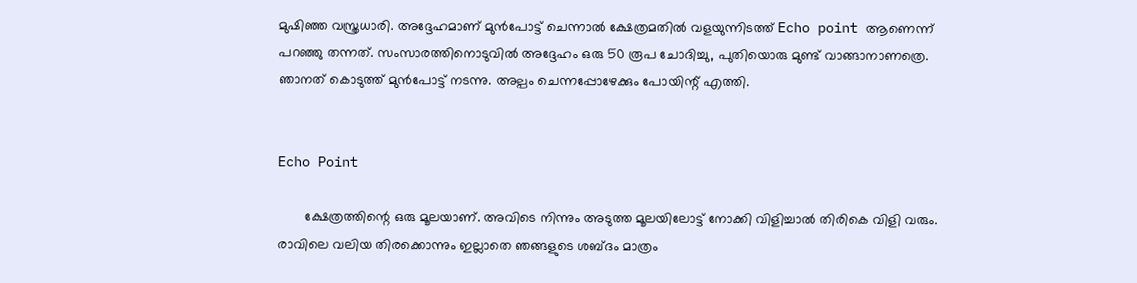മുഷിഞ്ഞ വസ്ത്രധാരി. അദ്ദേഹമാണ് മുൻപോട്ട് ചെന്നാൽ ക്ഷേത്രമതിൽ വളയുന്നിടത്ത് Echo point ആണെന്ന് പറഞ്ഞു തന്നത്. സംസാരത്തിനൊടുവിൽ അദ്ദേഹം ഒരു 50 രൂപ ചോദിച്ചു, പുതിയൊരു മുണ്ട് വാങ്ങാനാണത്രെ. ഞാനത് കൊടുത്ത് മുൻപോട്ട് നടന്നു. അല്പം ചെന്നപ്പോഴേക്കും പോയിന്റ് എത്തി.


Echo Point

       ക്ഷേത്രത്തിന്റെ ഒരു മൂലയാണ്. അവിടെ നിന്നും അടുത്ത മൂലയിലോട്ട് നോക്കി വിളിച്ചാൽ തിരികെ വിളി വരും. രാവിലെ വലിയ തിരക്കൊന്നും ഇല്ലാതെ ഞങ്ങളുടെ ശബ്ദം മാത്രം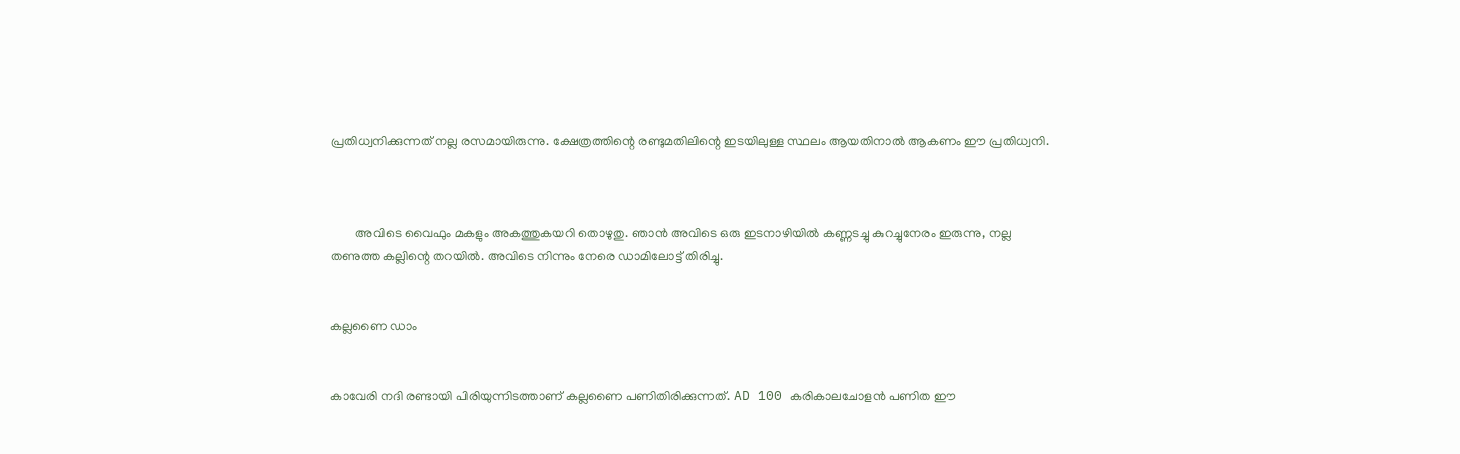പ്രതിധ്വനിക്കുന്നത് നല്ല രസമായിരുന്നു. ക്ഷേത്രത്തിന്റെ രണ്ടുമതിലിന്റെ ഇടയിലുള്ള സ്ഥലം ആയതിനാൽ ആകണം ഈ പ്രതിധ്വനി.



        അവിടെ വൈഫും മകളും അകത്തുകയറി തൊഴുതു. ഞാൻ അവിടെ ഒരു ഇടനാഴിയിൽ കണ്ണടച്ചു കുറച്ചുനേരം ഇരുന്നു, നല്ല തണുത്ത കല്ലിന്റെ തറയിൽ. അവിടെ നിന്നും നേരെ ഡാമിലോട്ട് തിരിച്ചു.


കല്ലണൈ ഡാം


കാവേരി നദി രണ്ടായി പിരിയുന്നിടത്താണ് കല്ലണൈ പണിതിരിക്കുന്നത്. AD 100 കരികാലചോളൻ പണിത ഈ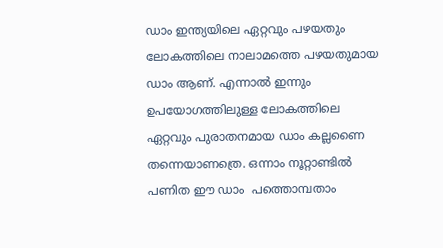ഡാം ഇന്ത്യയിലെ ഏറ്റവും പഴയതും ലോകത്തിലെ നാലാമത്തെ പഴയതുമായ ഡാം ആണ്. എന്നാൽ ഇന്നും ഉപയോഗത്തിലുള്ള ലോകത്തിലെ ഏറ്റവും പുരാതനമായ ഡാം കല്ലണൈ തന്നെയാണത്രെ. ഒന്നാം നൂറ്റാണ്ടിൽ പണിത ഈ ഡാം  പത്തൊമ്പതാം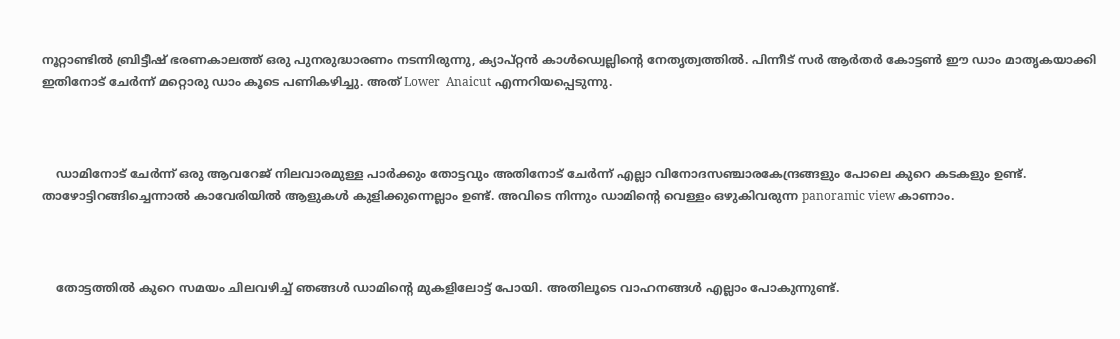നൂറ്റാണ്ടിൽ ബ്രിട്ടീഷ് ഭരണകാലത്ത് ഒരു പുനരുദ്ധാരണം നടന്നിരുന്നു, ക്യാപ്റ്റൻ കാൾഡ്വെല്ലിന്റെ നേതൃത്വത്തിൽ. പിന്നീട് സർ ആർതർ കോട്ടൺ ഈ ഡാം മാതൃകയാക്കി ഇതിനോട് ചേർന്ന് മറ്റൊരു ഡാം കൂടെ പണികഴിച്ചു. അത് Lower  Anaicut എന്നറിയപ്പെടുന്നു.



    ഡാമിനോട് ചേർന്ന് ഒരു ആവറേജ് നിലവാരമുള്ള പാർക്കും തോട്ടവും അതിനോട് ചേർന്ന് എല്ലാ വിനോദസഞ്ചാരകേന്ദ്രങ്ങളും പോലെ കുറെ കടകളും ഉണ്ട്. താഴോട്ടിറങ്ങിച്ചെന്നാൽ കാവേരിയിൽ ആളുകൾ കുളിക്കുന്നെല്ലാം ഉണ്ട്. അവിടെ നിന്നും ഡാമിന്റെ വെള്ളം ഒഴുകിവരുന്ന panoramic view കാണാം.



    തോട്ടത്തിൽ കുറെ സമയം ചിലവഴിച്ച് ഞങ്ങൾ ഡാമിന്റെ മുകളിലോട്ട് പോയി. അതിലൂടെ വാഹനങ്ങൾ എല്ലാം പോകുന്നുണ്ട്.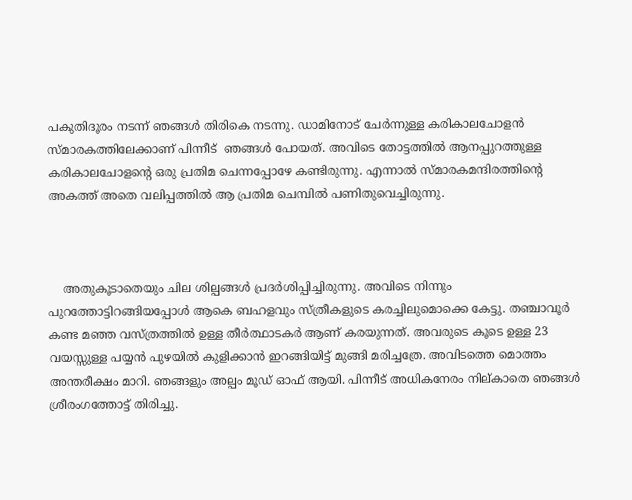പകുതിദൂരം നടന്ന് ഞങ്ങൾ തിരികെ നടന്നു. ഡാമിനോട് ചേർന്നുള്ള കരികാലചോളൻ സ്മാരകത്തിലേക്കാണ് പിന്നീട്  ഞങ്ങൾ പോയത്. അവിടെ തോട്ടത്തിൽ ആനപ്പുറത്തുള്ള കരികാലചോളന്റെ ഒരു പ്രതിമ ചെന്നപ്പോഴേ കണ്ടിരുന്നു. എന്നാൽ സ്മാരകമന്ദിരത്തിന്റെ അകത്ത് അതെ വലിപ്പത്തിൽ ആ പ്രതിമ ചെമ്പിൽ പണിതുവെച്ചിരുന്നു.



    അതുകൂടാതെയും ചില ശില്പങ്ങൾ പ്രദർശിപ്പിച്ചിരുന്നു. അവിടെ നിന്നും പുറത്തോട്ടിറങ്ങിയപ്പോൾ ആകെ ബഹളവും സ്ത്രീകളുടെ കരച്ചിലുമൊക്കെ കേട്ടു. തഞ്ചാവൂർ കണ്ട മഞ്ഞ വസ്ത്രത്തിൽ ഉള്ള തീർത്ഥാടകർ ആണ് കരയുന്നത്. അവരുടെ കൂടെ ഉള്ള 23 വയസ്സുള്ള പയ്യൻ പുഴയിൽ കുളിക്കാൻ ഇറങ്ങിയിട്ട് മുങ്ങി മരിച്ചത്രേ. അവിടത്തെ മൊത്തം അന്തരീക്ഷം മാറി. ഞങ്ങളും അല്പം മൂഡ് ഓഫ് ആയി. പിന്നീട് അധികനേരം നില്കാതെ ഞങ്ങൾ ശ്രീരംഗത്തോട്ട് തിരിച്ചു.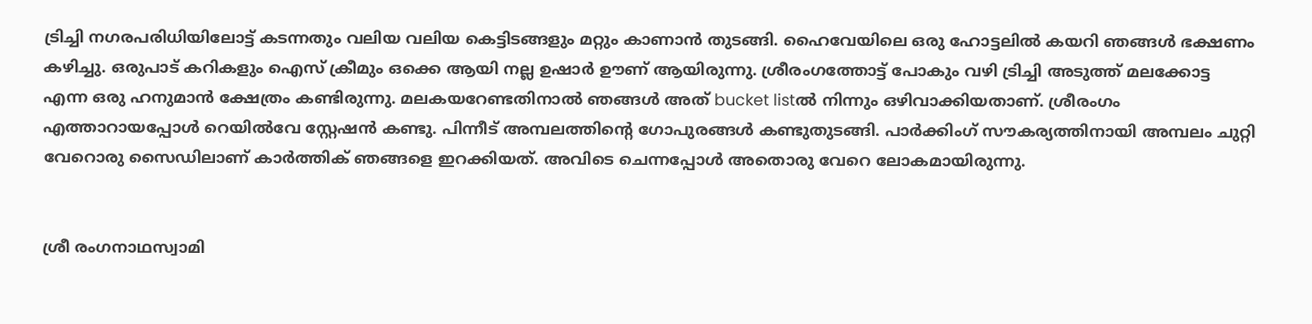ട്രിച്ചി നഗരപരിധിയിലോട്ട് കടന്നതും വലിയ വലിയ കെട്ടിടങ്ങളും മറ്റും കാണാൻ തുടങ്ങി. ഹൈവേയിലെ ഒരു ഹോട്ടലിൽ കയറി ഞങ്ങൾ ഭക്ഷണം കഴിച്ചു. ഒരുപാട് കറികളും ഐസ് ക്രീമും ഒക്കെ ആയി നല്ല ഉഷാർ ഊണ് ആയിരുന്നു. ശ്രീരംഗത്തോട്ട് പോകും വഴി ട്രിച്ചി അടുത്ത് മലക്കോട്ട എന്ന ഒരു ഹനുമാൻ ക്ഷേത്രം കണ്ടിരുന്നു. മലകയറേണ്ടതിനാൽ ഞങ്ങൾ അത് bucket listൽ നിന്നും ഒഴിവാക്കിയതാണ്. ശ്രീരംഗം എത്താറായപ്പോൾ റെയിൽവേ സ്റ്റേഷൻ കണ്ടു. പിന്നീട് അമ്പലത്തിന്റെ ഗോപുരങ്ങൾ കണ്ടുതുടങ്ങി. പാർക്കിംഗ് സൗകര്യത്തിനായി അമ്പലം ചുറ്റി  വേറൊരു സൈഡിലാണ് കാർത്തിക് ഞങ്ങളെ ഇറക്കിയത്. അവിടെ ചെന്നപ്പോൾ അതൊരു വേറെ ലോകമായിരുന്നു.


ശ്രീ രംഗനാഥസ്വാമി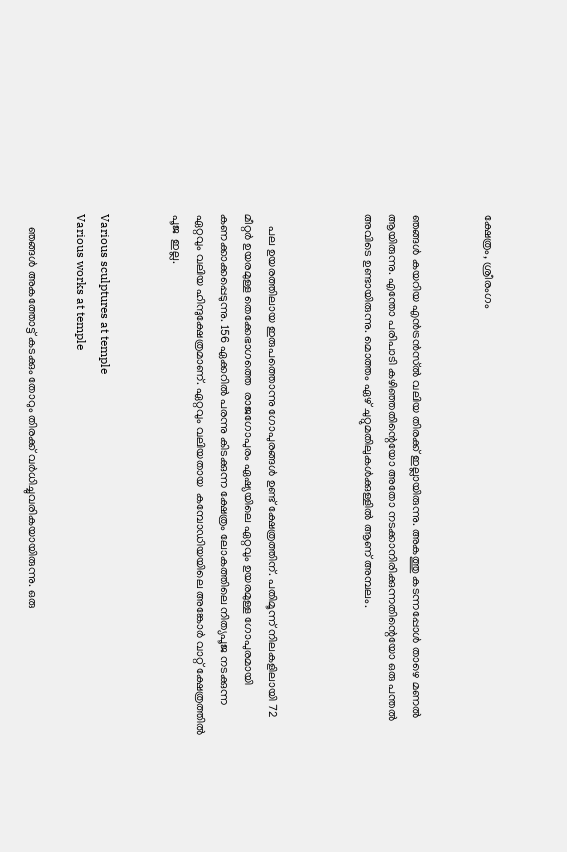ക്ഷേത്രം, ശ്രീരംഗം


ഞങ്ങൾ കയറിയ എൻട്രൻസ്ൽ വലിയ തിരക്ക് ഇല്ലായിരുന്നു. അകത്തു കടന്നപ്പോൾ താഴെ മണൽ ആയിരുന്നു. എന്തോ പരിപാടി കഴിഞ്ഞതിന്റെയോ അതോ നടക്കാനിരിക്കുന്നതിന്റെയോ ഒരു പന്തൽ അവിടെ ഉണ്ടായിരുന്നു. മൊത്തം ഏഴ് ചുറ്റുമതിലുകൾക്കുള്ളിൽ ആണ് അമ്പലം.



    പല ഉയരത്തിലായ ഇരുപത്തൊന്നു ഗോപുരങ്ങൾ ഉണ്ട് ക്ഷേത്രത്തിന്. പതിമൂന്ന് നിലകളിലായി 72 മീറ്റർ ഉയരമുള്ള തെക്കേഭാഗത്തെ  രാജഗോപുരം ഏഷ്യയിലെ ഏറ്റവും ഉയരമുള്ള ഗോപുരമായി കണക്കാക്കപ്പെടുന്നു. 156 ഏക്കറിൽ പരന്നു കിടക്കുന്ന ക്ഷേത്രം ലോകത്തിലെ നിത്യപൂജ നടക്കുന്ന ഏറ്റവും വലിയ ഹിന്ദുക്ഷേത്രമാണ്. ഏറ്റവും വലിയതായ  കമ്പോഡിയയിലെ അങ്കോർ വാറ്റ് ക്ഷേത്രത്തിൽ പൂജ  ഇല്ല.


Various sculptures at temple
Various works at temple

    ഞങ്ങൾ അകത്തോട്ട് കടക്കും തോറും തിരക്ക് വർധിച്ചുവരികയായിരുന്നു. ഒരു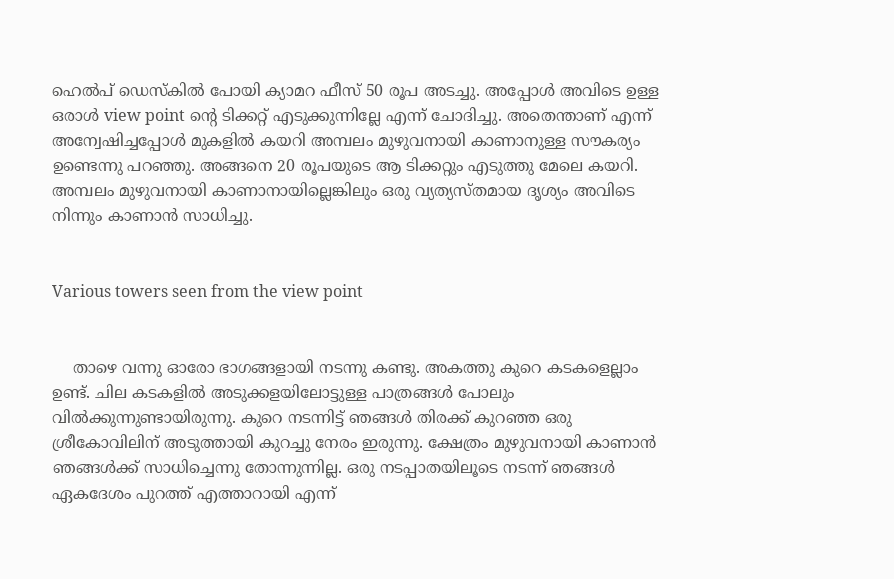ഹെൽപ് ഡെസ്കിൽ പോയി ക്യാമറ ഫീസ് 50 രൂപ അടച്ചു. അപ്പോൾ അവിടെ ഉള്ള ഒരാൾ view point ന്റെ ടിക്കറ്റ് എടുക്കുന്നില്ലേ എന്ന് ചോദിച്ചു. അതെന്താണ് എന്ന് അന്വേഷിച്ചപ്പോൾ മുകളിൽ കയറി അമ്പലം മുഴുവനായി കാണാനുള്ള സൗകര്യം ഉണ്ടെന്നു പറഞ്ഞു. അങ്ങനെ 20 രൂപയുടെ ആ ടിക്കറ്റും എടുത്തു മേലെ കയറി. അമ്പലം മുഴുവനായി കാണാനായില്ലെങ്കിലും ഒരു വ്യത്യസ്തമായ ദൃശ്യം അവിടെ നിന്നും കാണാൻ സാധിച്ചു.


Various towers seen from the view point


    താഴെ വന്നു ഓരോ ഭാഗങ്ങളായി നടന്നു കണ്ടു. അകത്തു കുറെ കടകളെല്ലാം ഉണ്ട്. ചില കടകളിൽ അടുക്കളയിലോട്ടുള്ള പാത്രങ്ങൾ പോലും വിൽക്കുന്നുണ്ടായിരുന്നു. കുറെ നടന്നിട്ട് ഞങ്ങൾ തിരക്ക് കുറഞ്ഞ ഒരു ശ്രീകോവിലിന് അടുത്തായി കുറച്ചു നേരം ഇരുന്നു. ക്ഷേത്രം മുഴുവനായി കാണാൻ ഞങ്ങൾക്ക് സാധിച്ചെന്നു തോന്നുന്നില്ല. ഒരു നടപ്പാതയിലൂടെ നടന്ന് ഞങ്ങൾ ഏകദേശം പുറത്ത് എത്താറായി എന്ന്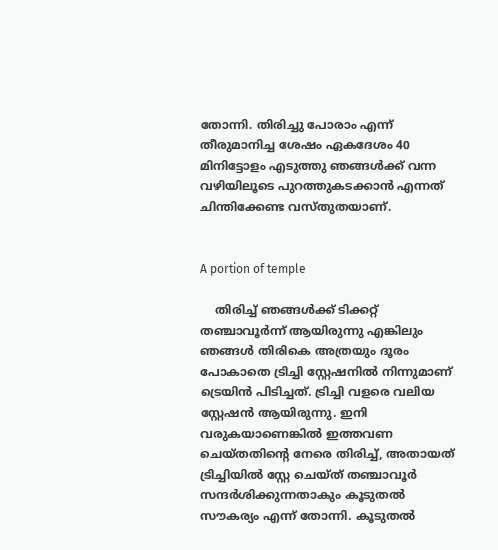തോന്നി. തിരിച്ചു പോരാം എന്ന് തീരുമാനിച്ച ശേഷം ഏകദേശം 40 മിനിട്ടോളം എടുത്തു ഞങ്ങൾക്ക് വന്ന വഴിയിലൂടെ പുറത്തുകടക്കാൻ എന്നത് ചിന്തിക്കേണ്ട വസ്തുതയാണ്.


A portion of temple

    തിരിച്ച് ഞങ്ങൾക്ക് ടിക്കറ്റ് തഞ്ചാവൂർന്ന് ആയിരുന്നു എങ്കിലും ഞങ്ങൾ തിരികെ അത്രയും ദൂരം പോകാതെ ട്രിച്ചി സ്റ്റേഷനിൽ നിന്നുമാണ് ട്രെയിൻ പിടിച്ചത്. ട്രിച്ചി വളരെ വലിയ സ്റ്റേഷൻ ആയിരുന്നു. ഇനി വരുകയാണെങ്കിൽ ഇത്തവണ ചെയ്തതിന്റെ നേരെ തിരിച്ച്, അതായത് ട്രിച്ചിയിൽ സ്റ്റേ ചെയ്ത് തഞ്ചാവൂർ സന്ദർശിക്കുന്നതാകും കൂടുതൽ സൗകര്യം എന്ന് തോന്നി. കൂടുതൽ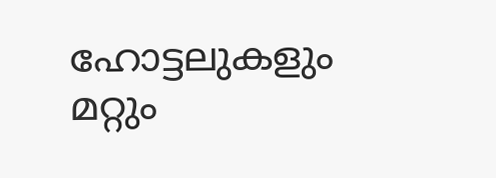ഹോട്ടലുകളും  മറ്റും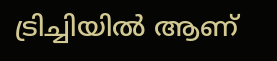ട്രിച്ചിയിൽ ആണ്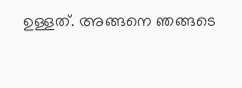ഉള്ളത്. അങ്ങനെ ഞങ്ങടെ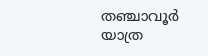തഞ്ചാവൂർ യാത്ര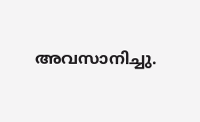അവസാനിച്ചു.